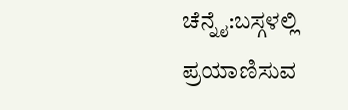ಚೆನ್ನೈ:ಬಸ್ಗಳಲ್ಲಿ ಪ್ರಯಾಣಿಸುವ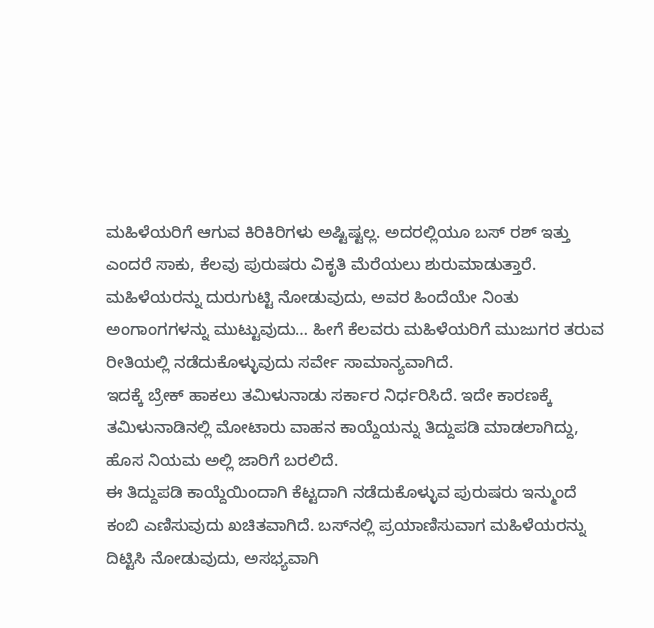ಮಹಿಳೆಯರಿಗೆ ಆಗುವ ಕಿರಿಕಿರಿಗಳು ಅಷ್ಟಿಷ್ಟಲ್ಲ. ಅದರಲ್ಲಿಯೂ ಬಸ್ ರಶ್ ಇತ್ತು ಎಂದರೆ ಸಾಕು, ಕೆಲವು ಪುರುಷರು ವಿಕೃತಿ ಮೆರೆಯಲು ಶುರುಮಾಡುತ್ತಾರೆ. ಮಹಿಳೆಯರನ್ನು ದುರುಗುಟ್ಟಿ ನೋಡುವುದು, ಅವರ ಹಿಂದೆಯೇ ನಿಂತು ಅಂಗಾಂಗಗಳನ್ನು ಮುಟ್ಟುವುದು… ಹೀಗೆ ಕೆಲವರು ಮಹಿಳೆಯರಿಗೆ ಮುಜುಗರ ತರುವ ರೀತಿಯಲ್ಲಿ ನಡೆದುಕೊಳ್ಳುವುದು ಸರ್ವೇ ಸಾಮಾನ್ಯವಾಗಿದೆ.
ಇದಕ್ಕೆ ಬ್ರೇಕ್ ಹಾಕಲು ತಮಿಳುನಾಡು ಸರ್ಕಾರ ನಿರ್ಧರಿಸಿದೆ. ಇದೇ ಕಾರಣಕ್ಕೆ ತಮಿಳುನಾಡಿನಲ್ಲಿ ಮೋಟಾರು ವಾಹನ ಕಾಯ್ದೆಯನ್ನು ತಿದ್ದುಪಡಿ ಮಾಡಲಾಗಿದ್ದು, ಹೊಸ ನಿಯಮ ಅಲ್ಲಿ ಜಾರಿಗೆ ಬರಲಿದೆ.
ಈ ತಿದ್ದುಪಡಿ ಕಾಯ್ದೆಯಿಂದಾಗಿ ಕೆಟ್ಟದಾಗಿ ನಡೆದುಕೊಳ್ಳುವ ಪುರುಷರು ಇನ್ಮುಂದೆ ಕಂಬಿ ಎಣಿಸುವುದು ಖಚಿತವಾಗಿದೆ. ಬಸ್‌ನಲ್ಲಿ ಪ್ರಯಾಣಿಸುವಾಗ ಮಹಿಳೆಯರನ್ನು ದಿಟ್ಟಿಸಿ ನೋಡುವುದು, ಅಸಭ್ಯವಾಗಿ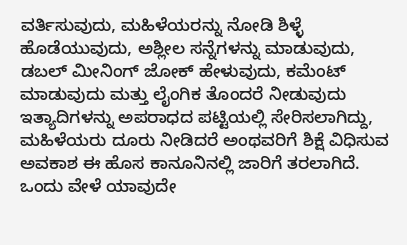ವರ್ತಿಸುವುದು, ಮಹಿಳೆಯರನ್ನು ನೋಡಿ ಶಿಳ್ಳೆ ಹೊಡೆಯುವುದು, ಅಶ್ಲೀಲ ಸನ್ನೆಗಳನ್ನು ಮಾಡುವುದು, ಡಬಲ್ ಮೀನಿಂಗ್ ಜೋಕ್ ಹೇಳುವುದು, ಕಮೆಂಟ್ ಮಾಡುವುದು ಮತ್ತು ಲೈಂಗಿಕ ತೊಂದರೆ ನೀಡುವುದು ಇತ್ಯಾದಿಗಳನ್ನು ಅಪರಾಧದ ಪಟ್ಟಿಯಲ್ಲಿ ಸೇರಿಸಲಾಗಿದ್ದು, ಮಹಿಳೆಯರು ದೂರು ನೀಡಿದರೆ ಅಂಥವರಿಗೆ ಶಿಕ್ಷೆ ವಿಧಿಸುವ ಅವಕಾಶ ಈ ಹೊಸ ಕಾನೂನಿನಲ್ಲಿ ಜಾರಿಗೆ ತರಲಾಗಿದೆ.
ಒಂದು ವೇಳೆ ಯಾವುದೇ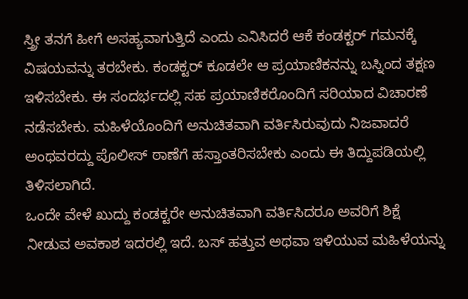ಸ್ತ್ರೀ ತನಗೆ ಹೀಗೆ ಅಸಹ್ಯವಾಗುತ್ತಿದೆ ಎಂದು ಎನಿಸಿದರೆ ಆಕೆ ಕಂಡಕ್ಟರ್ ಗಮನಕ್ಕೆ ವಿಷಯವನ್ನು ತರಬೇಕು. ಕಂಡಕ್ಟರ್ ಕೂಡಲೇ ಆ ಪ್ರಯಾಣಿಕನನ್ನು ಬಸ್ನಿಂದ ತಕ್ಷಣ ಇಳಿಸಬೇಕು. ಈ ಸಂದರ್ಭದಲ್ಲಿ ಸಹ ಪ್ರಯಾಣಿಕರೊಂದಿಗೆ ಸರಿಯಾದ ವಿಚಾರಣೆ ನಡೆಸಬೇಕು. ಮಹಿಳೆಯೊಂದಿಗೆ ಅನುಚಿತವಾಗಿ ವರ್ತಿಸಿರುವುದು ನಿಜವಾದರೆ ಅಂಥವರದ್ದು ಪೊಲೀಸ್ ಠಾಣೆಗೆ ಹಸ್ತಾಂತರಿಸಬೇಕು ಎಂದು ಈ ತಿದ್ದುಪಡಿಯಲ್ಲಿ ತಿಳಿಸಲಾಗಿದೆ.
ಒಂದೇ ವೇಳೆ ಖುದ್ದು ಕಂಡಕ್ಟರೇ ಅನುಚಿತವಾಗಿ ವರ್ತಿಸಿದರೂ ಅವರಿಗೆ ಶಿಕ್ಷೆ ನೀಡುವ ಅವಕಾಶ ಇದರಲ್ಲಿ ಇದೆ. ಬಸ್ ಹತ್ತುವ ಅಥವಾ ಇಳಿಯುವ ಮಹಿಳೆಯನ್ನು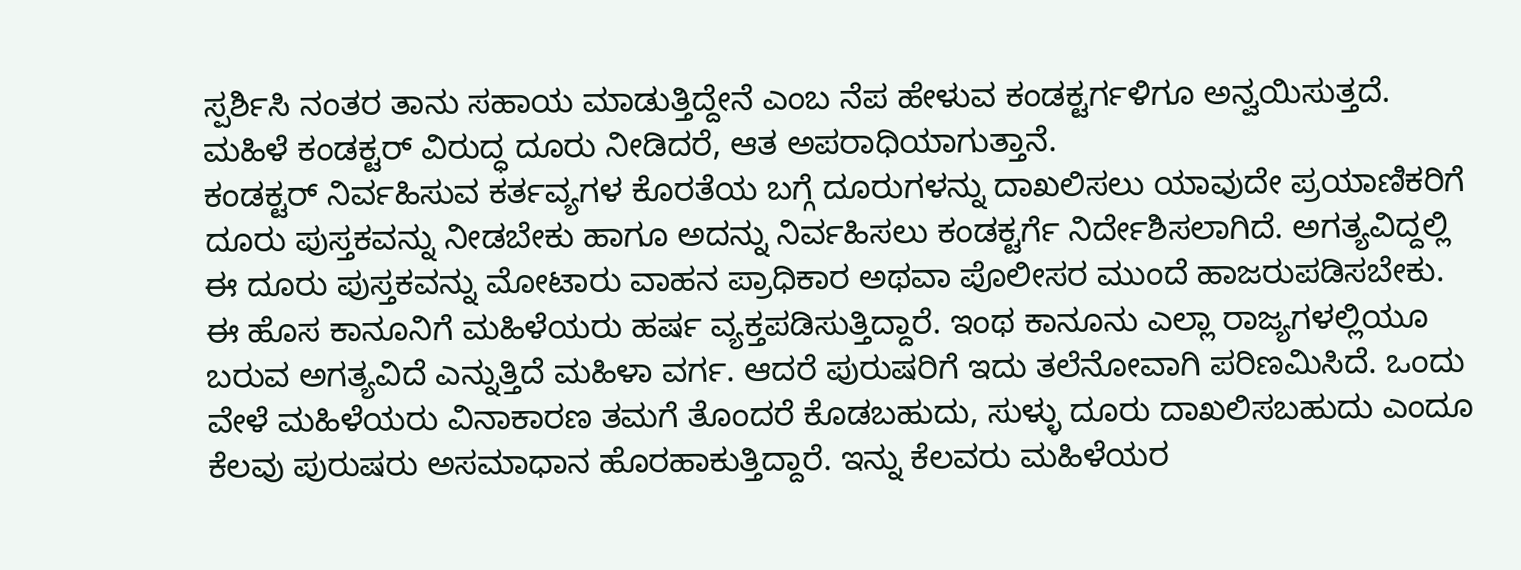ಸ್ಪರ್ಶಿಸಿ ನಂತರ ತಾನು ಸಹಾಯ ಮಾಡುತ್ತಿದ್ದೇನೆ ಎಂಬ ನೆಪ ಹೇಳುವ ಕಂಡಕ್ಟರ್ಗಳಿಗೂ ಅನ್ವಯಿಸುತ್ತದೆ. ಮಹಿಳೆ ಕಂಡಕ್ಟರ್ ವಿರುದ್ಧ ದೂರು ನೀಡಿದರೆ, ಆತ ಅಪರಾಧಿಯಾಗುತ್ತಾನೆ.
ಕಂಡಕ್ಟರ್ ನಿರ್ವಹಿಸುವ ಕರ್ತವ್ಯಗಳ ಕೊರತೆಯ ಬಗ್ಗೆ ದೂರುಗಳನ್ನು ದಾಖಲಿಸಲು ಯಾವುದೇ ಪ್ರಯಾಣಿಕರಿಗೆ ದೂರು ಪುಸ್ತಕವನ್ನು ನೀಡಬೇಕು ಹಾಗೂ ಅದನ್ನು ನಿರ್ವಹಿಸಲು ಕಂಡಕ್ಟರ್ಗೆ ನಿರ್ದೇಶಿಸಲಾಗಿದೆ. ಅಗತ್ಯವಿದ್ದಲ್ಲಿ ಈ ದೂರು ಪುಸ್ತಕವನ್ನು ಮೋಟಾರು ವಾಹನ ಪ್ರಾಧಿಕಾರ ಅಥವಾ ಪೊಲೀಸರ ಮುಂದೆ ಹಾಜರುಪಡಿಸಬೇಕು.
ಈ ಹೊಸ ಕಾನೂನಿಗೆ ಮಹಿಳೆಯರು ಹರ್ಷ ವ್ಯಕ್ತಪಡಿಸುತ್ತಿದ್ದಾರೆ. ಇಂಥ ಕಾನೂನು ಎಲ್ಲಾ ರಾಜ್ಯಗಳಲ್ಲಿಯೂ ಬರುವ ಅಗತ್ಯವಿದೆ ಎನ್ನುತ್ತಿದೆ ಮಹಿಳಾ ವರ್ಗ. ಆದರೆ ಪುರುಷರಿಗೆ ಇದು ತಲೆನೋವಾಗಿ ಪರಿಣಮಿಸಿದೆ. ಒಂದು ವೇಳೆ ಮಹಿಳೆಯರು ವಿನಾಕಾರಣ ತಮಗೆ ತೊಂದರೆ ಕೊಡಬಹುದು, ಸುಳ್ಳು ದೂರು ದಾಖಲಿಸಬಹುದು ಎಂದೂ ಕೆಲವು ಪುರುಷರು ಅಸಮಾಧಾನ ಹೊರಹಾಕುತ್ತಿದ್ದಾರೆ. ಇನ್ನು ಕೆಲವರು ಮಹಿಳೆಯರ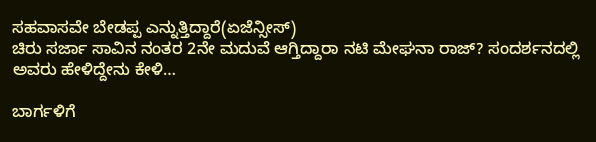ಸಹವಾಸವೇ ಬೇಡಪ್ಪ ಎನ್ನುತ್ತಿದ್ದಾರೆ(ಏಜೆನ್ಸೀಸ್)
ಚಿರು ಸರ್ಜಾ ಸಾವಿನ ನಂತರ 2ನೇ ಮದುವೆ ಆಗ್ತಿದ್ದಾರಾ ನಟಿ ಮೇಘನಾ ರಾಜ್? ಸಂದರ್ಶನದಲ್ಲಿ ಅವರು ಹೇಳಿದ್ದೇನು ಕೇಳಿ…

ಬಾರ್ಗಳಿಗೆ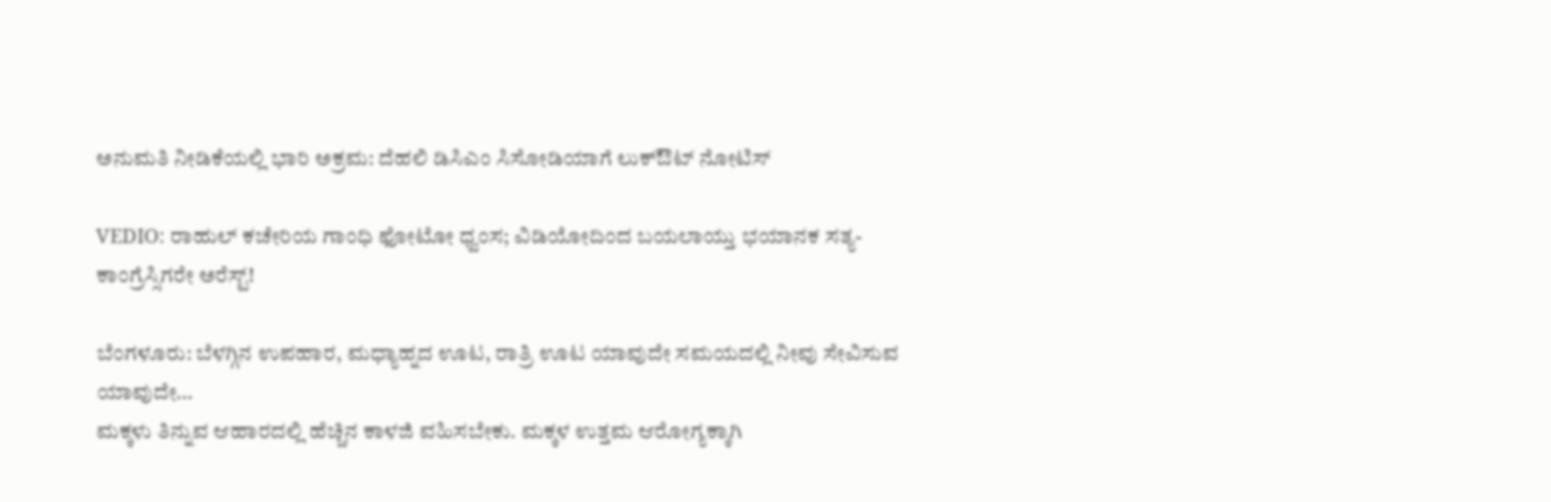ಅನುಮತಿ ನೀಡಿಕೆಯಲ್ಲಿ ಭಾರಿ ಅಕ್ರಮ: ದೆಹಲಿ ಡಿಸಿಎಂ ಸಿಸೋಡಿಯಾಗೆ ಲುಕ್ಔಟ್ ನೋಟಿಸ್

VEDIO: ರಾಹುಲ್ ಕಚೇರಿಯ ಗಾಂಧಿ ಫೋಟೋ ಧ್ವಂಸ; ವಿಡಿಯೋದಿಂದ ಬಯಲಾಯ್ತು ಭಯಾನಕ ಸತ್ಯ- ಕಾಂಗ್ರೆಸ್ಸಿಗರೇ ಅರೆಸ್ಟ್!

ಬೆಂಗಳೂರು: ಬೆಳಗ್ಗಿನ ಉಪಹಾರ, ಮಧ್ಯಾಹ್ನದ ಊಟ, ರಾತ್ರಿ ಊಟ ಯಾವುದೇ ಸಮಯದಲ್ಲಿ ನೀವು ಸೇವಿಸುವ ಯಾವುದೇ…
ಮಕ್ಕಳು ತಿನ್ನುವ ಆಹಾರದಲ್ಲಿ ಹೆಚ್ಚಿನ ಕಾಳಜಿ ವಹಿಸಬೇಕು. ಮಕ್ಕಳ ಉತ್ತಮ ಆರೋಗ್ಯಕ್ಕಾಗಿ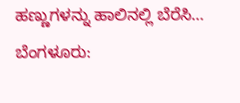ಹಣ್ಣುಗಳನ್ನು ಹಾಲಿನಲ್ಲಿ ಬೆರೆಸಿ…
ಬೆಂಗಳೂರು: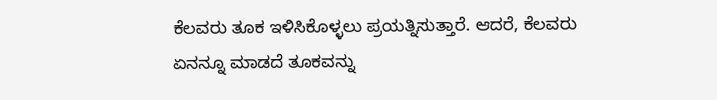ಕೆಲವರು ತೂಕ ಇಳಿಸಿಕೊಳ್ಳಲು ಪ್ರಯತ್ನಿಸುತ್ತಾರೆ. ಆದರೆ, ಕೆಲವರು ಏನನ್ನೂ ಮಾಡದೆ ತೂಕವನ್ನು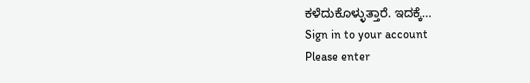ಕಳೆದುಕೊಳ್ಳುತ್ತಾರೆ. ಇದಕ್ಕೆ…
Sign in to your account
Please enter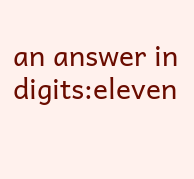an answer in digits:eleven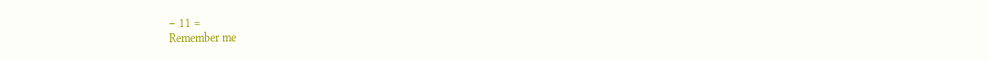− 11 =
Remember me